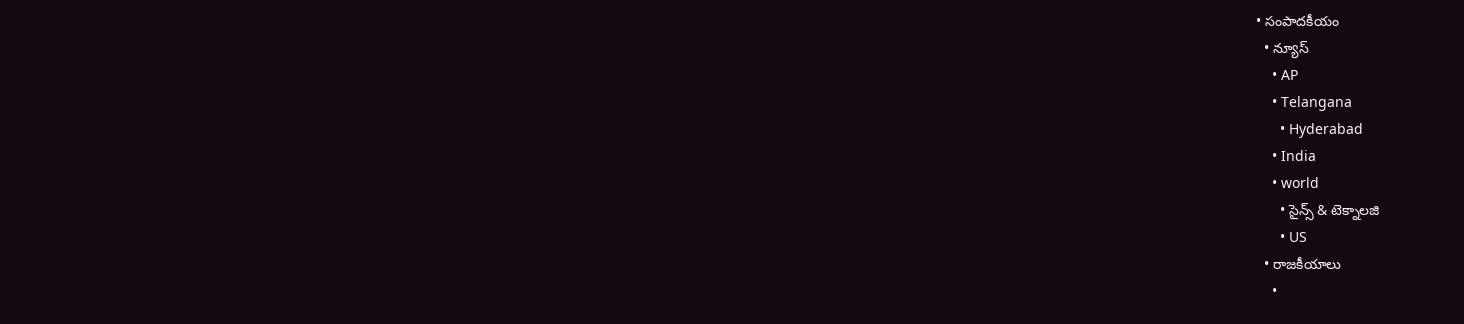• సంపాదకీయం
  • న్యూస్
    • AP
    • Telangana
      • Hyderabad
    • India
    • world
      • సైన్స్ & టెక్నాలజి
      • US
  • రాజకీయాలు
    •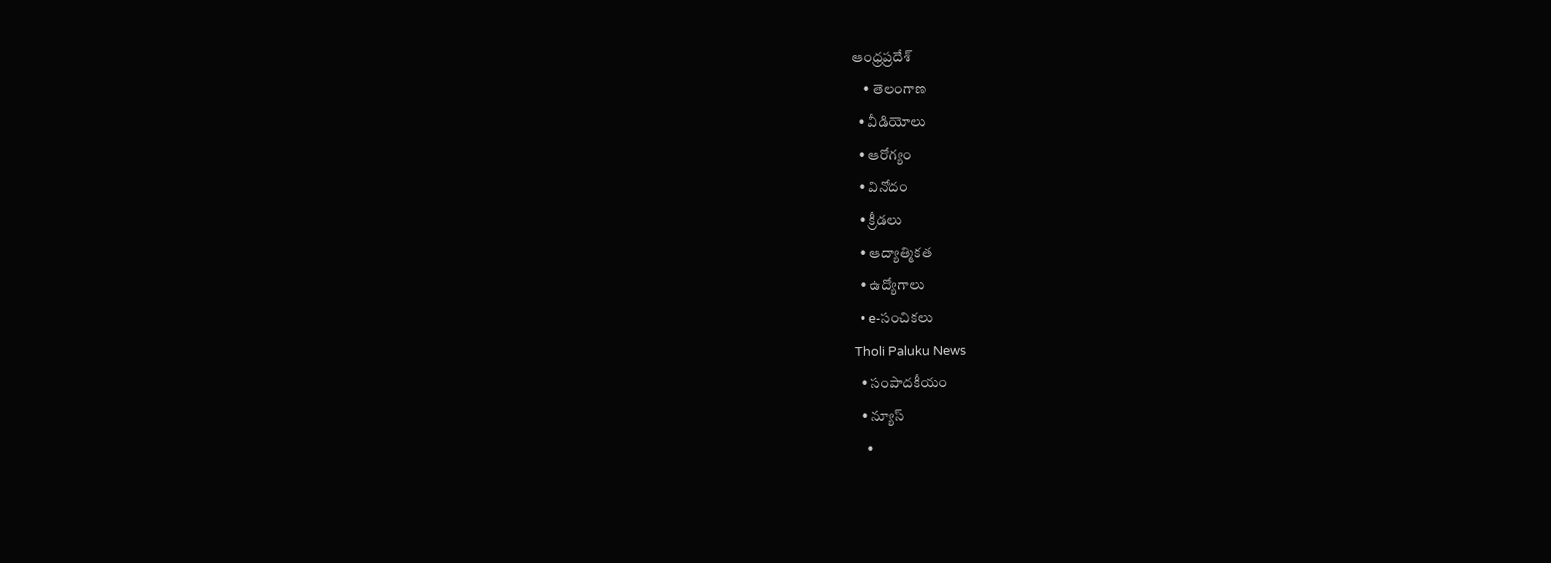ఆంధ్రప్రదేశ్
    • తెలంగాణ
  • వీడియోలు
  • ఆరోగ్యం
  • వినోదం
  • క్రీడలు
  • ఆద్యాత్మికత
  • ఉద్యోగాలు
  • e-సంచికలు
Tholi Paluku News
  • సంపాదకీయం
  • న్యూస్
    •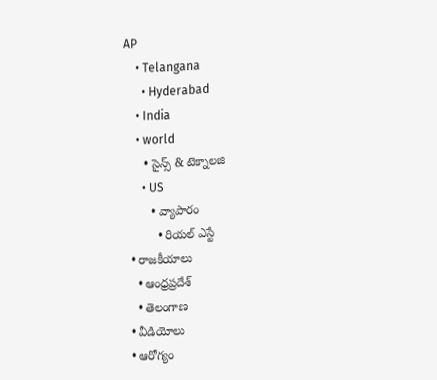AP
    • Telangana
      • Hyderabad
    • India
    • world
      • సైన్స్ & టెక్నాలజి
      • US
        • వ్యాపారం
          • రియల్ ఎస్టే
  • రాజకీయాలు
    • ఆంధ్రప్రదేశ్
    • తెలంగాణ
  • వీడియోలు
  • ఆరోగ్యం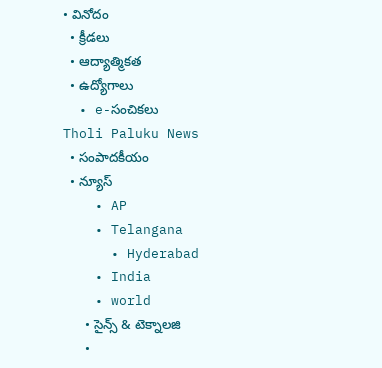• వినోదం
  • క్రీడలు
  • ఆద్యాత్మికత
  • ఉద్యోగాలు
  • e-సంచికలు
Tholi Paluku News
  • సంపాదకీయం
  • న్యూస్
    • AP
    • Telangana
      • Hyderabad
    • India
    • world
      • సైన్స్ & టెక్నాలజి
      •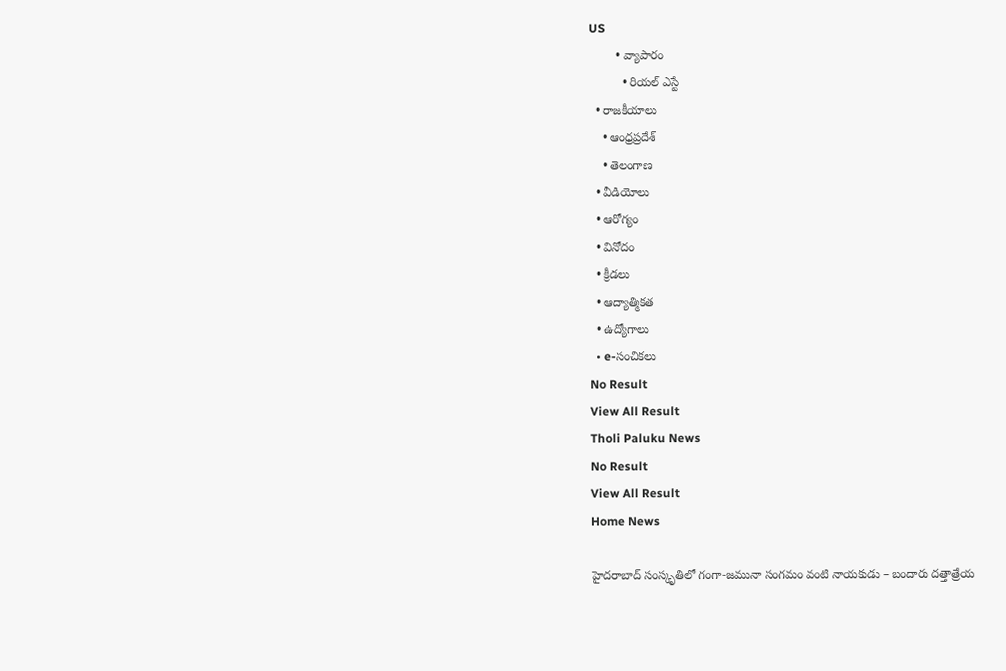US
        • వ్యాపారం
          • రియల్ ఎస్టే
  • రాజకీయాలు
    • ఆంధ్రప్రదేశ్
    • తెలంగాణ
  • వీడియోలు
  • ఆరోగ్యం
  • వినోదం
  • క్రీడలు
  • ఆద్యాత్మికత
  • ఉద్యోగాలు
  • e-సంచికలు
No Result
View All Result
Tholi Paluku News
No Result
View All Result
Home News

హైదరాబాద్‌ సంస్కృతిలో గంగా‑జమునా సంగమం వంటి నాయకుడు – బందారు దత్తాత్రేయ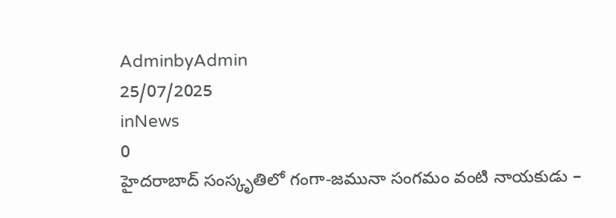AdminbyAdmin
25/07/2025
inNews
0
హైదరాబాద్‌ సంస్కృతిలో గంగా‑జమునా సంగమం వంటి నాయకుడు –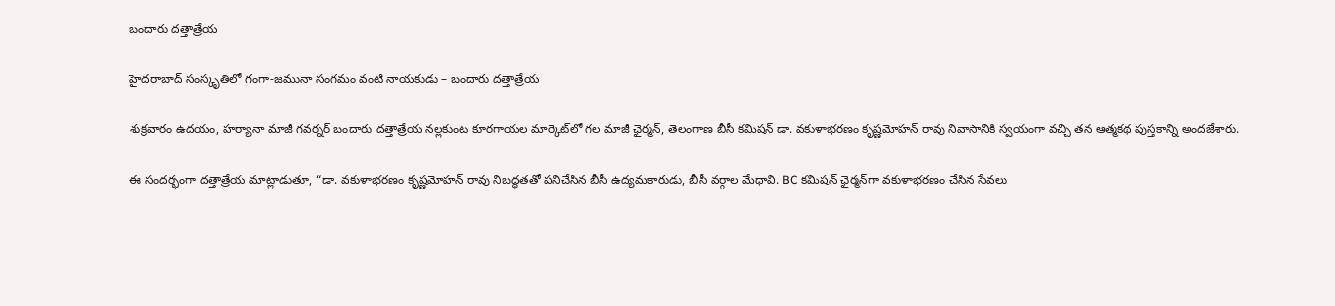బందారు దత్తాత్రేయ

హైదరాబాద్‌ సంస్కృతిలో గంగా‑జమునా సంగమం వంటి నాయకుడు – బందారు దత్తాత్రేయ

శుక్రవారం ఉదయం, హర్యానా మాజీ గవర్నర్ బందారు దత్తాత్రేయ నల్లకుంట కూరగాయల మార్కెట్‌లో గల మాజీ ఛైర్మన్, తెలంగాణ బీసీ కమిషన్ డా. వకుళాభరణం కృష్ణమోహన్ రావు నివాసానికి స్వయంగా వచ్చి తన ఆత్మకథ పుస్తకాన్ని అందజేశారు.

ఈ సందర్భంగా దత్తాత్రేయ మాట్లాడుతూ, “డా. వకుళాభరణం కృష్ణమోహన్ రావు నిబద్ధతతో పనిచేసిన బీసీ ఉద్యమకారుడు, బీసీ వర్గాల మేధావి. BC కమిషన్ ఛైర్మన్‌గా వకుళాభరణం చేసిన సేవలు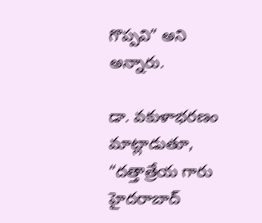గొప్పవి” అని అన్నారు.

డా. వకుళాభరణం మాట్లాడుతూ, “దత్తాత్రేయ గారు హైదరాబాద్‌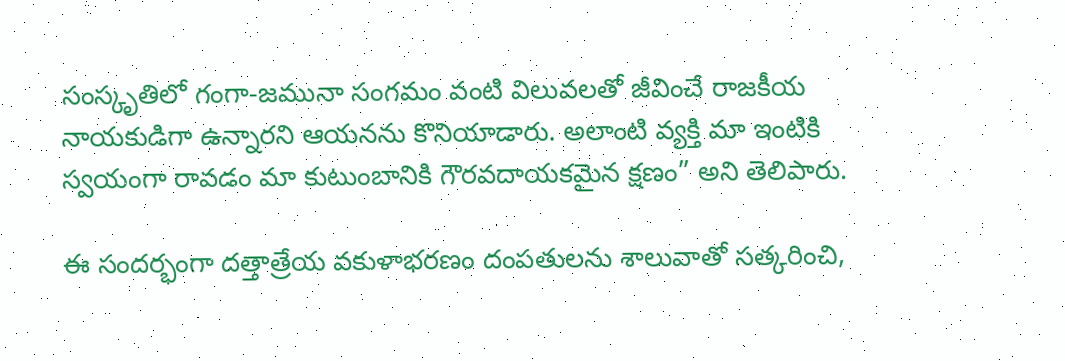సంస్కృతిలో గంగా‑జమునా సంగమం వంటి విలువలతో జీవించే రాజకీయ నాయకుడిగా ఉన్నారని ఆయనను కొనియాడారు. అలాంటి వ్యక్తి మా ఇంటికి స్వయంగా రావడం మా కుటుంబానికి గౌరవదాయకమైన క్షణం” అని తెలిపారు.

ఈ సందర్భంగా దత్తాత్రేయ వకుళాభరణం దంపతులను శాలువాతో సత్కరించి,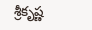శ్రీకృష్ణ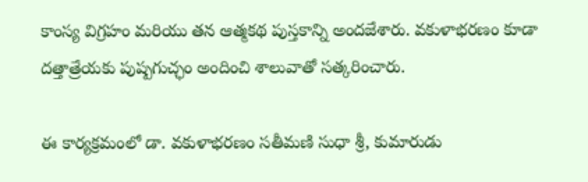కాంస్య విగ్రహం మరియు తన ఆత్మకథ పుస్తకాన్ని అందజేశారు. వకుళాభరణం కూడా దత్తాత్రేయకు పుష్పగుచ్ఛం అందించి శాలువాతో సత్కరించారు.

ఈ కార్యక్రమంలో డా. వకుళాభరణం సతీమణి సుధా శ్రీ, కుమారుడు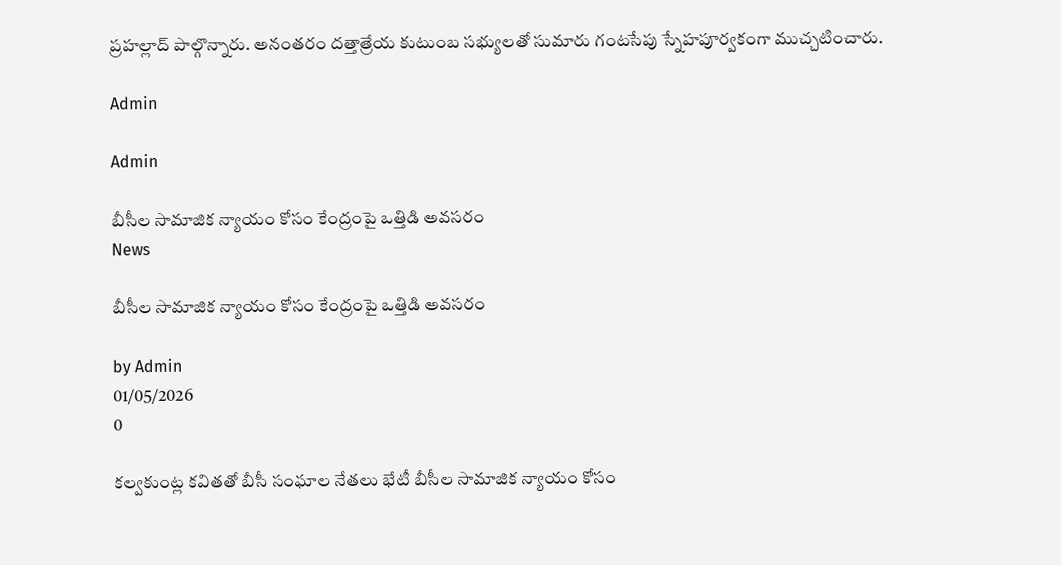ప్రహల్లాద్ పాల్గొన్నారు. అనంతరం దత్తాత్రేయ కుటుంబ సభ్యులతో సుమారు గంటసేపు స్నేహపూర్వకంగా ముచ్చటించారు.

Admin

Admin

బీసీల సామాజిక న్యాయం కోసం కేంద్రంపై ఒత్తిడి అవసరం
News

బీసీల సామాజిక న్యాయం కోసం కేంద్రంపై ఒత్తిడి అవసరం

by Admin
01/05/2026
0

కల్వకుంట్ల కవితతో బీసీ సంఘాల నేతలు భేటీ బీసీల సామాజిక న్యాయం కోసం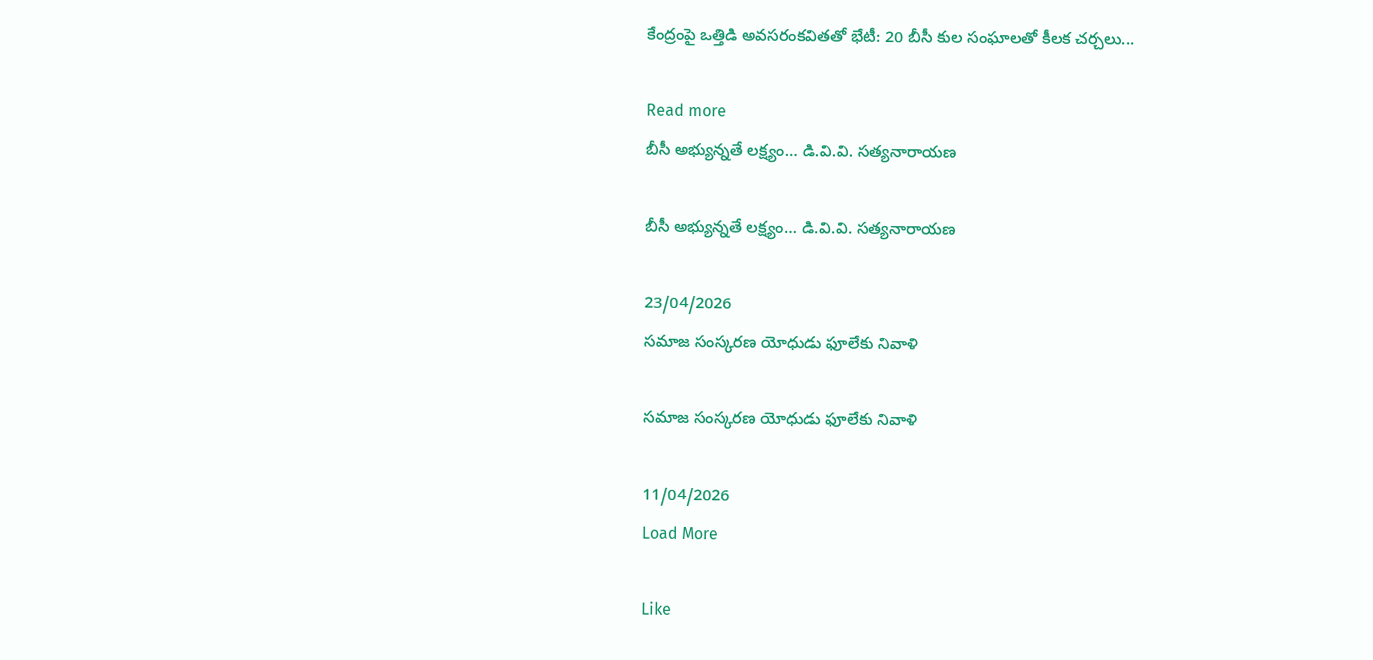కేంద్రంపై ఒత్తిడి అవసరంకవితతో భేటీ: 20 బీసీ కుల సంఘాలతో కీలక చర్చలు...

Read more
బీసీ అభ్యున్నతే లక్ష్యం… డి.వి.వి. సత్యనారాయణ

బీసీ అభ్యున్నతే లక్ష్యం… డి.వి.వి. సత్యనారాయణ

23/04/2026
సమాజ సంస్కరణ యోధుడు ఫూలేకు నివాళి

సమాజ సంస్కరణ యోధుడు ఫూలేకు నివాళి

11/04/2026
Load More

Like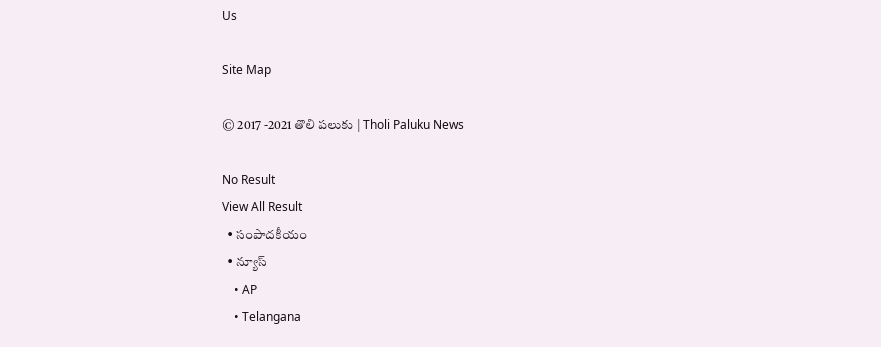Us

Site Map

© 2017 -2021 తొలి పలుకు | Tholi Paluku News

No Result
View All Result
  • సంపాదకీయం
  • న్యూస్
    • AP
    • Telangana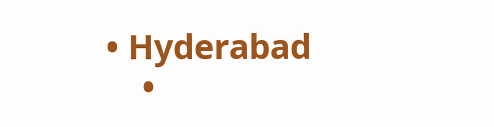• Hyderabad
    •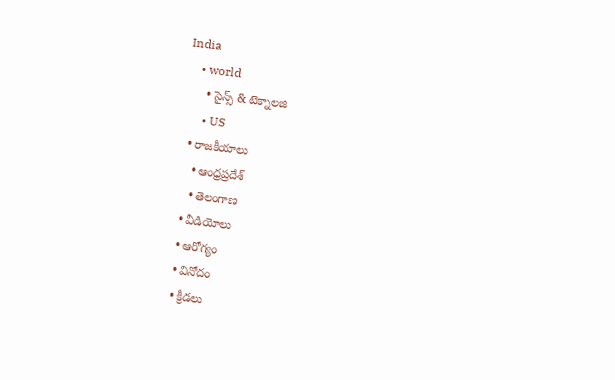India
    • world
      • సైన్స్ & టెక్నాలజి
      • US
  • రాజకీయాలు
    • ఆంధ్రప్రదేశ్
    • తెలంగాణ
  • వీడియోలు
  • ఆరోగ్యం
  • వినోదం
  • క్రీడలు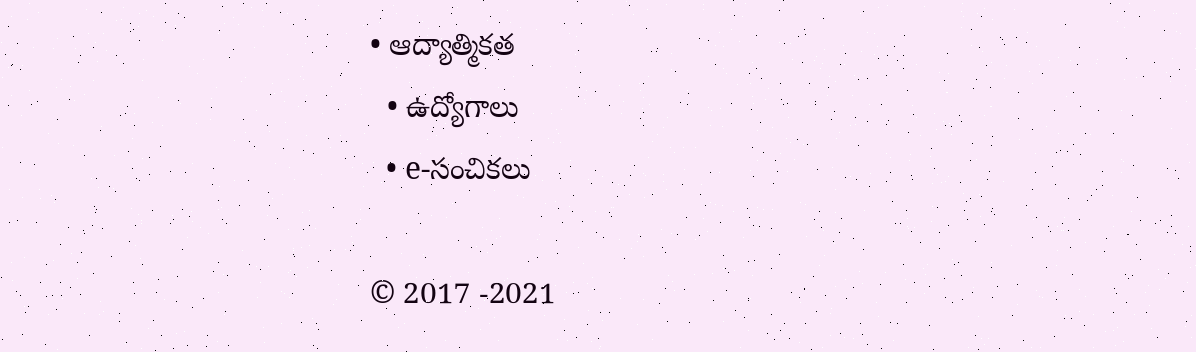• ఆద్యాత్మికత
  • ఉద్యోగాలు
  • e-సంచికలు

© 2017 -2021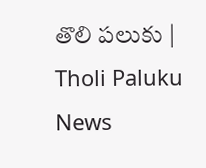తొలి పలుకు | Tholi Paluku News